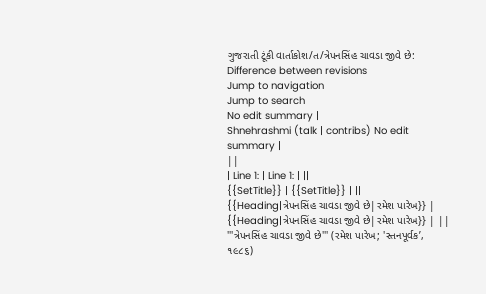ગુજરાતી ટૂંકી વાર્તાકોશ/ત/ત્રેપનસિંહ ચાવડા જીવે છે: Difference between revisions
Jump to navigation
Jump to search
No edit summary |
Shnehrashmi (talk | contribs) No edit summary |
||
| Line 1: | Line 1: | ||
{{SetTitle}} | {{SetTitle}} | ||
{{Heading|ત્રેપનસિંહ ચાવડા જીવે છે|રમેશ પારેખ}} | {{Heading|ત્રેપનસિંહ ચાવડા જીવે છે|રમેશ પારેખ}} | ||
'''ત્રેપનસિંહ ચાવડા જીવે છે''' (રમેશ પારેખ; 'સ્તનપૂર્વક’, ૧૯૮૬)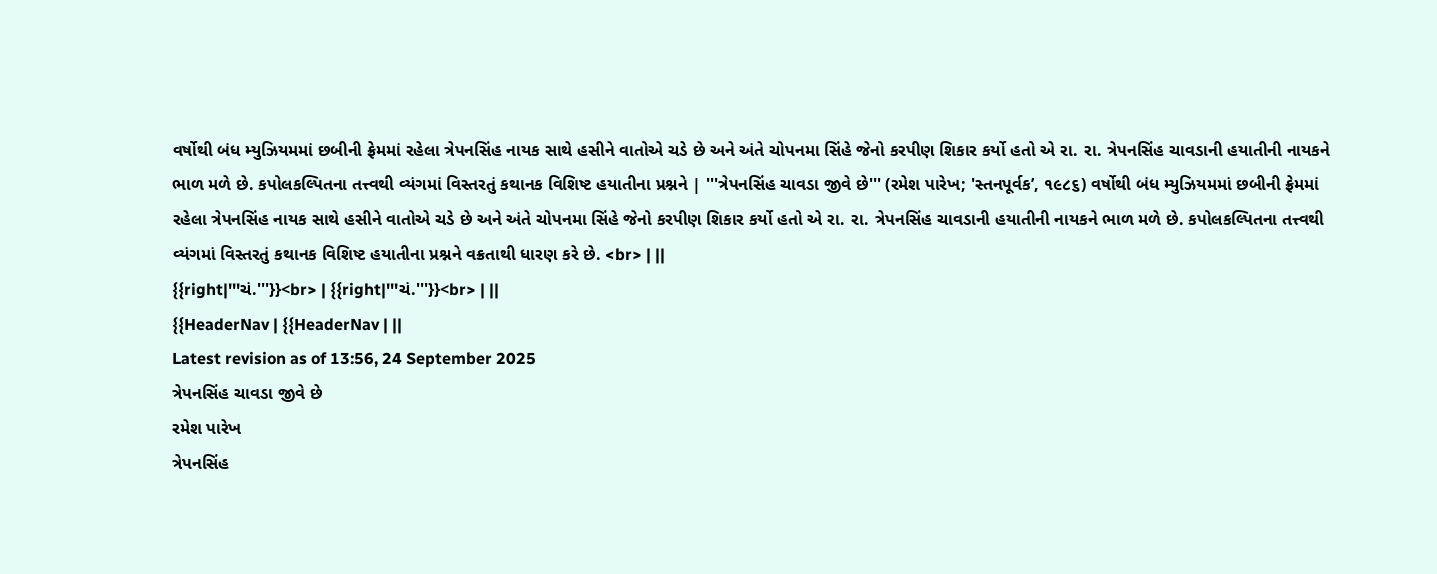વર્ષોથી બંધ મ્યુઝિયમમાં છબીની ફ્રેમમાં રહેલા ત્રેપનસિંહ નાયક સાથે હસીને વાતોએ ચડે છે અને અંતે ચોપનમા સિંહે જેનો કરપીણ શિકાર કર્યો હતો એ રા. રા. ત્રેપનસિંહ ચાવડાની હયાતીની નાયકને ભાળ મળે છે. કપોલકલ્પિતના તત્ત્વથી વ્યંગમાં વિસ્તરતું કથાનક વિશિષ્ટ હયાતીના પ્રશ્નને | '''ત્રેપનસિંહ ચાવડા જીવે છે''' (રમેશ પારેખ; 'સ્તનપૂર્વક’, ૧૯૮૬) વર્ષોથી બંધ મ્યુઝિયમમાં છબીની ફ્રેમમાં રહેલા ત્રેપનસિંહ નાયક સાથે હસીને વાતોએ ચડે છે અને અંતે ચોપનમા સિંહે જેનો કરપીણ શિકાર કર્યો હતો એ રા. રા. ત્રેપનસિંહ ચાવડાની હયાતીની નાયકને ભાળ મળે છે. કપોલકલ્પિતના તત્ત્વથી વ્યંગમાં વિસ્તરતું કથાનક વિશિષ્ટ હયાતીના પ્રશ્નને વક્રતાથી ધારણ કરે છે. <br> | ||
{{right|'''ચં.'''}}<br> | {{right|'''ચં.'''}}<br> | ||
{{HeaderNav | {{HeaderNav | ||
Latest revision as of 13:56, 24 September 2025
ત્રેપનસિંહ ચાવડા જીવે છે
રમેશ પારેખ
ત્રેપનસિંહ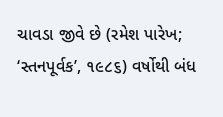ચાવડા જીવે છે (રમેશ પારેખ; ‘સ્તનપૂર્વક’, ૧૯૮૬) વર્ષોથી બંધ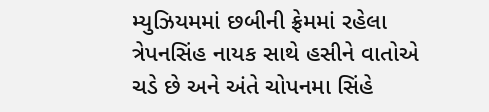મ્યુઝિયમમાં છબીની ફ્રેમમાં રહેલા ત્રેપનસિંહ નાયક સાથે હસીને વાતોએ ચડે છે અને અંતે ચોપનમા સિંહે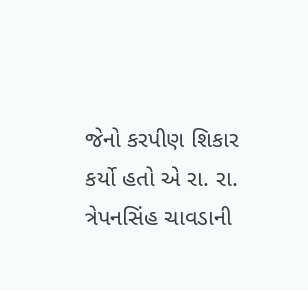જેનો કરપીણ શિકાર કર્યો હતો એ રા. રા. ત્રેપનસિંહ ચાવડાની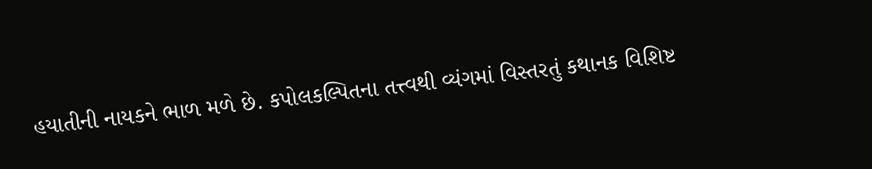હયાતીની નાયકને ભાળ મળે છે. કપોલકલ્પિતના તત્ત્વથી વ્યંગમાં વિસ્તરતું કથાનક વિશિષ્ટ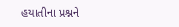હયાતીના પ્રશ્નને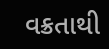વક્રતાથી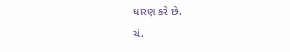ધારણ કરે છે.
ચં.